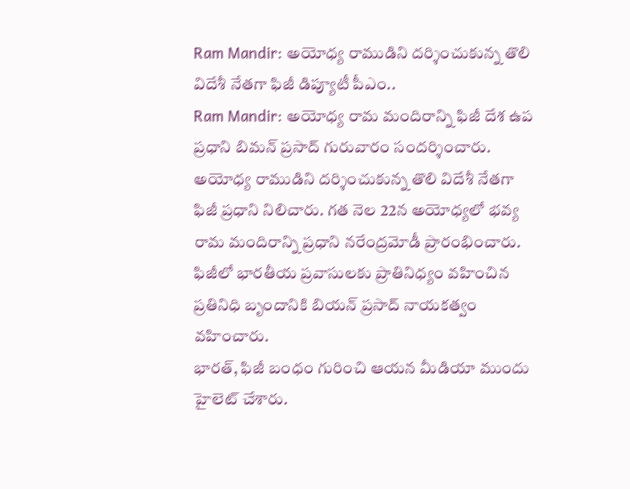Ram Mandir: అయోధ్య రాముడిని దర్శించుకున్న తొలి విదేశీ నేతగా ఫిజీ డిప్యూటీ పీఎం..
Ram Mandir: అయోధ్య రామ మందిరాన్ని ఫిజీ దేశ ఉప ప్రధాని బిమన్ ప్రసాద్ గురువారం సందర్శించారు. అయోధ్య రాముడిని దర్శించుకున్న తొలి విదేశీ నేతగా ఫిజీ ప్రధాని నిలిచారు. గత నెల 22న అయోధ్యలో భవ్య రామ మందిరాన్ని ప్రధాని నరేంద్రమోడీ ప్రారంభించారు. ఫిజీలో భారతీయ ప్రవాసులకు ప్రాతినిధ్యం వహించిన ప్రతినిధి బృందానికి బియన్ ప్రసాద్ నాయకత్వం వహించారు.
భారత్, ఫిజీ బంధం గురించి ఆయన మీడియా ముందు హైలెట్ చేశారు.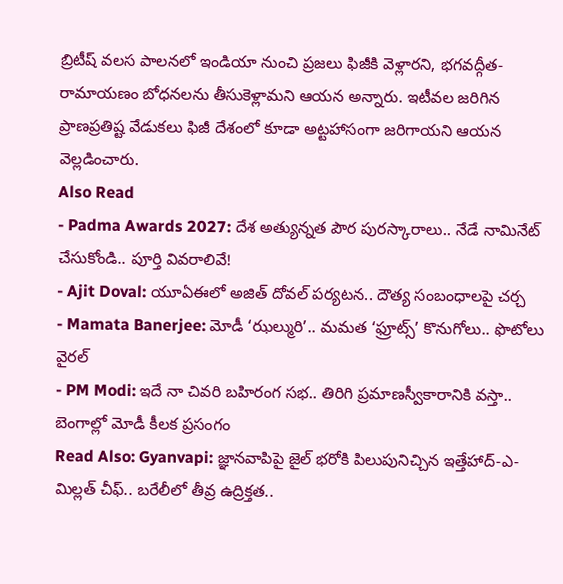బ్రిటీష్ వలస పాలనలో ఇండియా నుంచి ప్రజలు ఫిజీకి వెళ్లారని, భగవద్గీత-రామాయణం బోధనలను తీసుకెళ్లామని ఆయన అన్నారు. ఇటీవల జరిగిన ప్రాణప్రతిష్ట వేడుకలు ఫిజీ దేశంలో కూడా అట్టహాసంగా జరిగాయని ఆయన వెల్లడించారు.
Also Read
- Padma Awards 2027: దేశ అత్యున్నత పౌర పురస్కారాలు.. నేడే నామినేట్ చేసుకోండి.. పూర్తి వివరాలివే!
- Ajit Doval: యూఏఈలో అజిత్ దోవల్ పర్యటన.. దౌత్య సంబంధాలపై చర్చ
- Mamata Banerjee: మోడీ ‘ఝల్మురి’.. మమత ‘ఫ్రూట్స్’ కొనుగోలు.. ఫొటోలు వైరల్
- PM Modi: ఇదే నా చివరి బహిరంగ సభ.. తిరిగి ప్రమాణస్వీకారానికి వస్తా.. బెంగాల్లో మోడీ కీలక ప్రసంగం
Read Also: Gyanvapi: జ్ఞానవాపిపై జైల్ భరోకి పిలుపునిచ్చిన ఇత్తేహాద్-ఎ-మిల్లత్ చీఫ్.. బరేలీలో తీవ్ర ఉద్రిక్తత..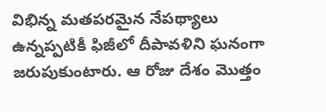విభిన్న మతపరమైన నేపథ్యాలు ఉన్నప్పటికీ ఫిజీలో దీపావళిని ఘనంగా జరుపుకుంటారు. ఆ రోజు దేశం మొత్తం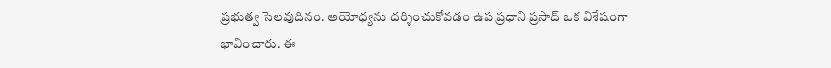ప్రభుత్వ సెలవుదినం. అయోధ్యను దర్శించుకోవడం ఉప ప్రధాని ప్రసాద్ ఒక విశేషంగా భావించారు. ఈ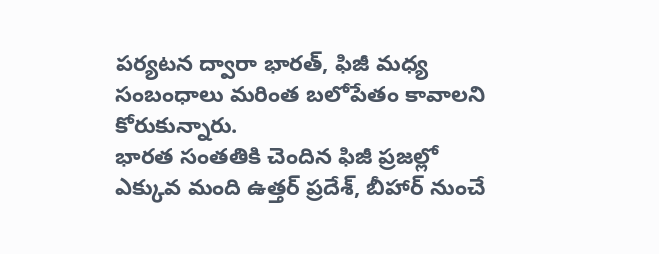పర్యటన ద్వారా భారత్, ఫిజీ మధ్య సంబంధాలు మరింత బలోపేతం కావాలని కోరుకున్నారు.
భారత సంతతికి చెందిన ఫిజీ ప్రజల్లో ఎక్కువ మంది ఉత్తర్ ప్రదేశ్, బీహార్ నుంచే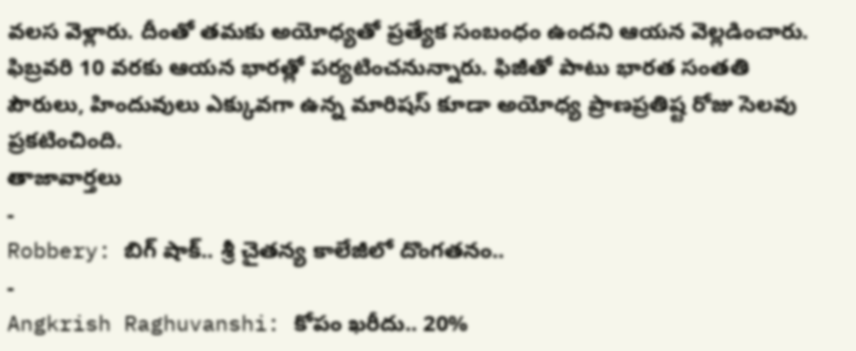వలస వెళ్లారు. దీంతో తమకు అయోధ్యతో ప్రత్యేక సంబంధం ఉందని ఆయన వెల్లడించారు. ఫిబ్రవరి 10 వరకు ఆయన భారత్లో పర్యటించనున్నారు. ఫిజీతో పాటు భారత సంతతి పౌరులు, హిందువులు ఎక్కువగా ఉన్న మారిషస్ కూడా అయోధ్య ప్రాణప్రతిష్ట రోజు సెలవు ప్రకటించింది.
తాజావార్తలు
-
Robbery: బిగ్ షాక్.. శ్రీ చైతన్య కాలేజీలో దొంగతనం..
-
Angkrish Raghuvanshi: కోపం ఖరీదు.. 20%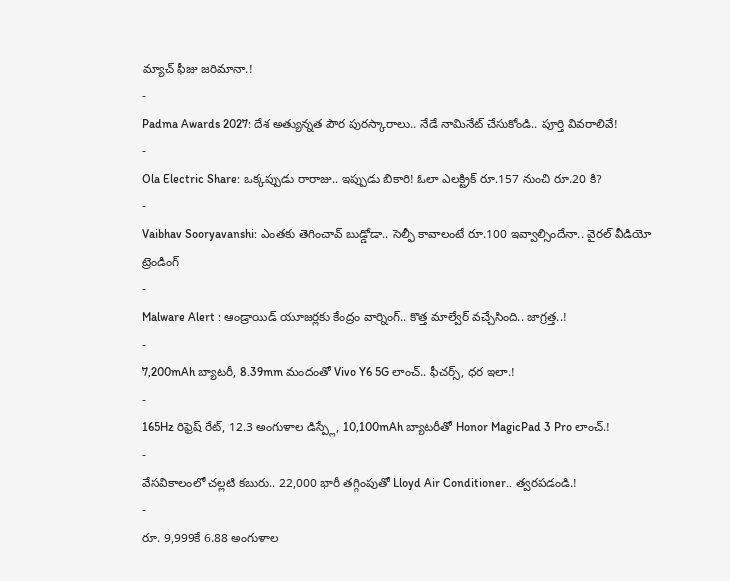మ్యాచ్ ఫీజు జరిమానా.!
-
Padma Awards 2027: దేశ అత్యున్నత పౌర పురస్కారాలు.. నేడే నామినేట్ చేసుకోండి.. పూర్తి వివరాలివే!
-
Ola Electric Share: ఒక్కప్పుడు రారాజు.. ఇప్పుడు బికారి! ఓలా ఎలక్ట్రిక్ రూ.157 నుంచి రూ.20 కి?
-
Vaibhav Sooryavanshi: ఎంతకు తెగించావ్ బుడ్డోడా.. సెల్ఫీ కావాలంటే రూ.100 ఇవ్వాల్సిందేనా.. వైరల్ వీడియో
ట్రెండింగ్
-
Malware Alert : ఆండ్రాయిడ్ యూజర్లకు కేంద్రం వార్నింగ్.. కొత్త మాల్వేర్ వచ్చేసింది.. జాగ్రత్త..!
-
7,200mAh బ్యాటరీ, 8.39mm మందంతో Vivo Y6 5G లాంచ్.. ఫీచర్స్, ధర ఇలా.!
-
165Hz రిఫ్రెష్ రేట్, 12.3 అంగుళాల డిస్ప్లే, 10,100mAh బ్యాటరీతో Honor MagicPad 3 Pro లాంచ్.!
-
వేసవికాలంలో చల్లటి కబురు.. 22,000 భారీ తగ్గింపుతో Lloyd Air Conditioner.. త్వరపడండి.!
-
రూ. 9,999కే 6.88 అంగుళాల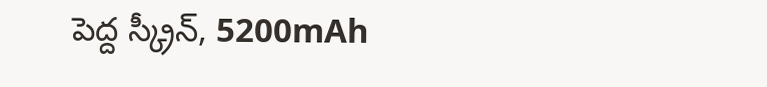పెద్ద స్క్రీన్, 5200mAh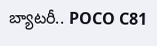బ్యాటరీ.. POCO C81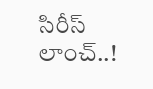సిరీస్ లాంచ్..!